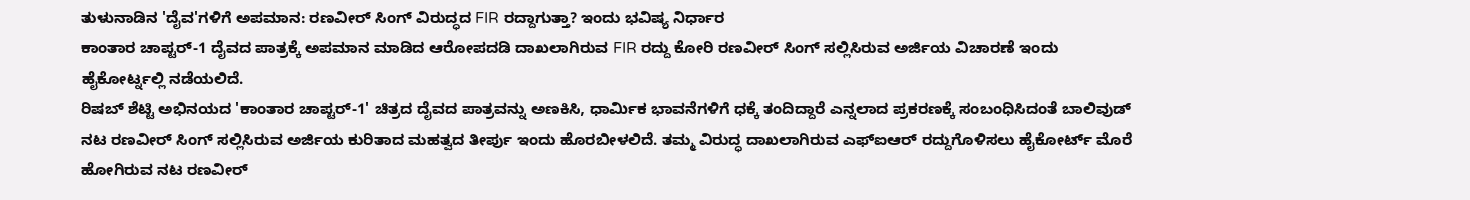ತುಳುನಾಡಿನ 'ದೈವ'ಗಳಿಗೆ ಅಪಮಾನ: ರಣವೀರ್ ಸಿಂಗ್ ವಿರುದ್ಧದ FIR ರದ್ದಾಗುತ್ತಾ? ಇಂದು ಭವಿಷ್ಯ ನಿರ್ಧಾರ
ಕಾಂತಾರ ಚಾಪ್ಟರ್-1 ದೈವದ ಪಾತ್ರಕ್ಕೆ ಅಪಮಾನ ಮಾಡಿದ ಆರೋಪದಡಿ ದಾಖಲಾಗಿರುವ FIR ರದ್ದು ಕೋರಿ ರಣವೀರ್ ಸಿಂಗ್ ಸಲ್ಲಿಸಿರುವ ಅರ್ಜಿಯ ವಿಚಾರಣೆ ಇಂದು ಹೈಕೋರ್ಟ್ನಲ್ಲಿ ನಡೆಯಲಿದೆ.
ರಿಷಬ್ ಶೆಟ್ಟಿ ಅಭಿನಯದ 'ಕಾಂತಾರ ಚಾಪ್ಟರ್-1' ಚಿತ್ರದ ದೈವದ ಪಾತ್ರವನ್ನು ಅಣಕಿಸಿ, ಧಾರ್ಮಿಕ ಭಾವನೆಗಳಿಗೆ ಧಕ್ಕೆ ತಂದಿದ್ದಾರೆ ಎನ್ನಲಾದ ಪ್ರಕರಣಕ್ಕೆ ಸಂಬಂಧಿಸಿದಂತೆ ಬಾಲಿವುಡ್ ನಟ ರಣವೀರ್ ಸಿಂಗ್ ಸಲ್ಲಿಸಿರುವ ಅರ್ಜಿಯ ಕುರಿತಾದ ಮಹತ್ವದ ತೀರ್ಪು ಇಂದು ಹೊರಬೀಳಲಿದೆ. ತಮ್ಮ ವಿರುದ್ಧ ದಾಖಲಾಗಿರುವ ಎಫ್ಐಆರ್ ರದ್ದುಗೊಳಿಸಲು ಹೈಕೋರ್ಟ್ ಮೊರೆ ಹೋಗಿರುವ ನಟ ರಣವೀರ್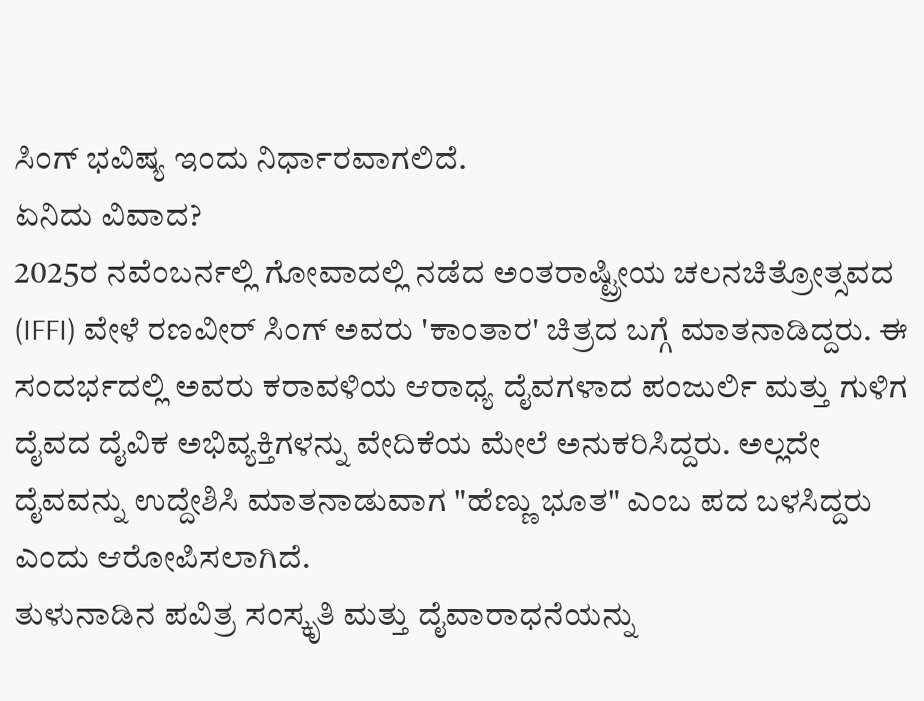ಸಿಂಗ್ ಭವಿಷ್ಯ ಇಂದು ನಿರ್ಧಾರವಾಗಲಿದೆ.
ಏನಿದು ವಿವಾದ?
2025ರ ನವೆಂಬರ್ನಲ್ಲಿ ಗೋವಾದಲ್ಲಿ ನಡೆದ ಅಂತರಾಷ್ಟ್ರೀಯ ಚಲನಚಿತ್ರೋತ್ಸವದ (IFFI) ವೇಳೆ ರಣವೀರ್ ಸಿಂಗ್ ಅವರು 'ಕಾಂತಾರ' ಚಿತ್ರದ ಬಗ್ಗೆ ಮಾತನಾಡಿದ್ದರು. ಈ ಸಂದರ್ಭದಲ್ಲಿ ಅವರು ಕರಾವಳಿಯ ಆರಾಧ್ಯ ದೈವಗಳಾದ ಪಂಜುರ್ಲಿ ಮತ್ತು ಗುಳಿಗ ದೈವದ ದೈವಿಕ ಅಭಿವ್ಯಕ್ತಿಗಳನ್ನು ವೇದಿಕೆಯ ಮೇಲೆ ಅನುಕರಿಸಿದ್ದರು. ಅಲ್ಲದೇ ದೈವವನ್ನು ಉದ್ದೇಶಿಸಿ ಮಾತನಾಡುವಾಗ "ಹೆಣ್ಣು ಭೂತ" ಎಂಬ ಪದ ಬಳಸಿದ್ದರು ಎಂದು ಆರೋಪಿಸಲಾಗಿದೆ.
ತುಳುನಾಡಿನ ಪವಿತ್ರ ಸಂಸ್ಕೃತಿ ಮತ್ತು ದೈವಾರಾಧನೆಯನ್ನು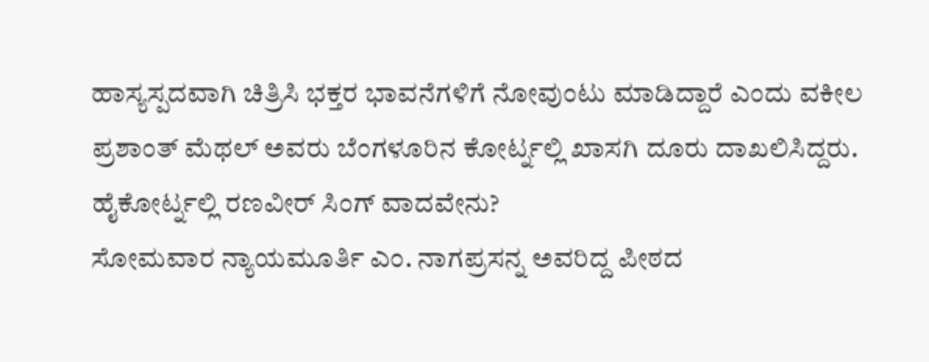ಹಾಸ್ಯಸ್ಪದವಾಗಿ ಚಿತ್ರಿಸಿ ಭಕ್ತರ ಭಾವನೆಗಳಿಗೆ ನೋವುಂಟು ಮಾಡಿದ್ದಾರೆ ಎಂದು ವಕೀಲ ಪ್ರಶಾಂತ್ ಮೆಥಲ್ ಅವರು ಬೆಂಗಳೂರಿನ ಕೋರ್ಟ್ನಲ್ಲಿ ಖಾಸಗಿ ದೂರು ದಾಖಲಿಸಿದ್ದರು.
ಹೈಕೋರ್ಟ್ನಲ್ಲಿ ರಣವೀರ್ ಸಿಂಗ್ ವಾದವೇನು?
ಸೋಮವಾರ ನ್ಯಾಯಮೂರ್ತಿ ಎಂ. ನಾಗಪ್ರಸನ್ನ ಅವರಿದ್ದ ಪೀಠದ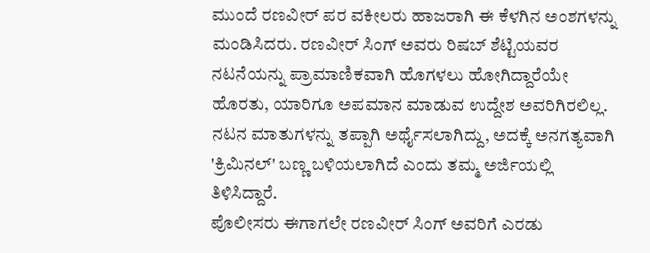ಮುಂದೆ ರಣವೀರ್ ಪರ ವಕೀಲರು ಹಾಜರಾಗಿ ಈ ಕೆಳಗಿನ ಅಂಶಗಳನ್ನು ಮಂಡಿಸಿದರು. ರಣವೀರ್ ಸಿಂಗ್ ಅವರು ರಿಷಬ್ ಶೆಟ್ಟಿಯವರ ನಟನೆಯನ್ನು ಪ್ರಾಮಾಣಿಕವಾಗಿ ಹೊಗಳಲು ಹೋಗಿದ್ದಾರೆಯೇ ಹೊರತು, ಯಾರಿಗೂ ಅಪಮಾನ ಮಾಡುವ ಉದ್ದೇಶ ಅವರಿಗಿರಲಿಲ್ಲ. ನಟನ ಮಾತುಗಳನ್ನು ತಪ್ಪಾಗಿ ಅರ್ಥೈಸಲಾಗಿದ್ದು, ಅದಕ್ಕೆ ಅನಗತ್ಯವಾಗಿ 'ಕ್ರಿಮಿನಲ್' ಬಣ್ಣ ಬಳಿಯಲಾಗಿದೆ ಎಂದು ತಮ್ಮ ಅರ್ಜಿಯಲ್ಲಿ ತಿಳಿಸಿದ್ದಾರೆ.
ಪೊಲೀಸರು ಈಗಾಗಲೇ ರಣವೀರ್ ಸಿಂಗ್ ಅವರಿಗೆ ಎರಡು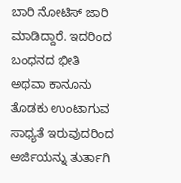ಬಾರಿ ನೋಟಿಸ್ ಜಾರಿ ಮಾಡಿದ್ದಾರೆ. ಇದರಿಂದ ಬಂಧನದ ಭೀತಿ ಅಥವಾ ಕಾನೂನು ತೊಡಕು ಉಂಟಾಗುವ ಸಾಧ್ಯತೆ ಇರುವುದರಿಂದ ಅರ್ಜಿಯನ್ನು ತುರ್ತಾಗಿ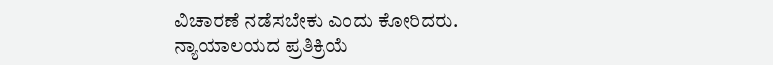ವಿಚಾರಣೆ ನಡೆಸಬೇಕು ಎಂದು ಕೋರಿದರು.
ನ್ಯಾಯಾಲಯದ ಪ್ರತಿಕ್ರಿಯೆ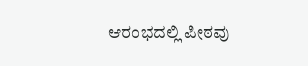ಆರಂಭದಲ್ಲಿ ಪೀಠವು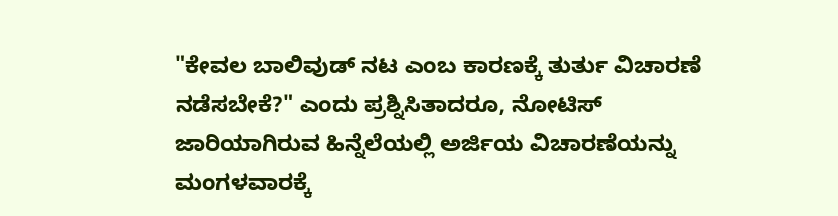"ಕೇವಲ ಬಾಲಿವುಡ್ ನಟ ಎಂಬ ಕಾರಣಕ್ಕೆ ತುರ್ತು ವಿಚಾರಣೆ ನಡೆಸಬೇಕೆ?" ಎಂದು ಪ್ರಶ್ನಿಸಿತಾದರೂ, ನೋಟಿಸ್ ಜಾರಿಯಾಗಿರುವ ಹಿನ್ನೆಲೆಯಲ್ಲಿ ಅರ್ಜಿಯ ವಿಚಾರಣೆಯನ್ನು ಮಂಗಳವಾರಕ್ಕೆ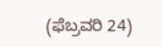(ಫೆಬ್ರವರಿ 24)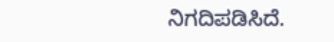ನಿಗದಿಪಡಿಸಿದೆ.